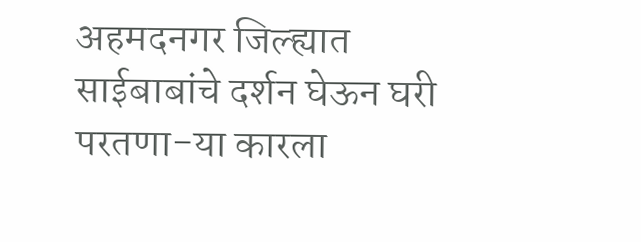अहमदनगर जिल्ह्यात साईबाबांचे दर्शन घेऊन घरी परतणा-या कारला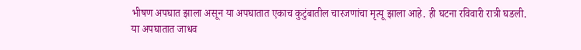भीषण अपघात झाला असून या अपघातात एकाच कुटुंबातील चारजणांचा मृत्यू झाला आहे. ही घटना रविवारी रात्री घडली.
या अपघातात जाधव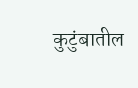कुटुंबातील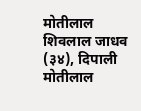मोतीलाल शिवलाल जाधव (३४), दिपाली मोतीलाल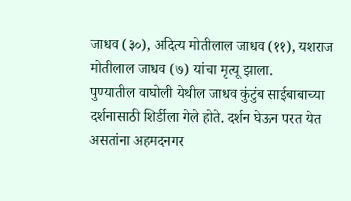जाधव (३०), अदित्य मोतीलाल जाधव (११), यशराज मोतीलाल जाधव (७) यांचा मृत्यू झाला.
पुण्यातील वाघोली येथील जाधव कुंटुंब साईबाबाच्या दर्शनासाठी शिर्डीला गेले होते. दर्शन घेऊन परत येत असतांना अहमदनगर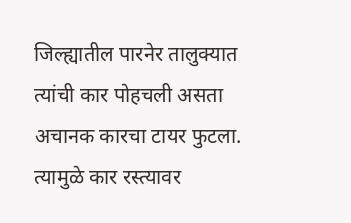जिल्ह्यातील पारनेर तालुक्यात त्यांची कार पोहचली असता अचानक कारचा टायर फुटला. त्यामुळे कार रस्त्यावर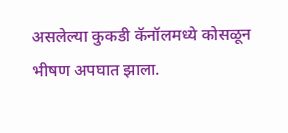असलेल्या कुकडी कॅनॉलमध्ये कोसळून भीषण अपघात झाला.